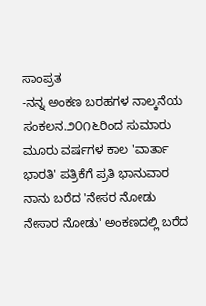ಸಾಂಪ್ರತ
-ನನ್ನ ಅಂಕಣ ಬರಹಗಳ ನಾಲ್ಕನೆಯ ಸಂಕಲನ.೨೦೧೬ರಿಂದ ಸುಮಾರು ಮೂರು ವರ್ಷಗಳ ಕಾಲ 'ವಾರ್ತಾ ಭಾರತಿ' ಪತ್ರಿಕೆಗೆ ಪ್ರತಿ ಭಾನುವಾರ ನಾನು ಬರೆದ 'ನೇಸರ ನೋಡು ನೇಸಾರ ನೋಡು' ಅಂಕಣದಲ್ಲಿ ಬರೆದ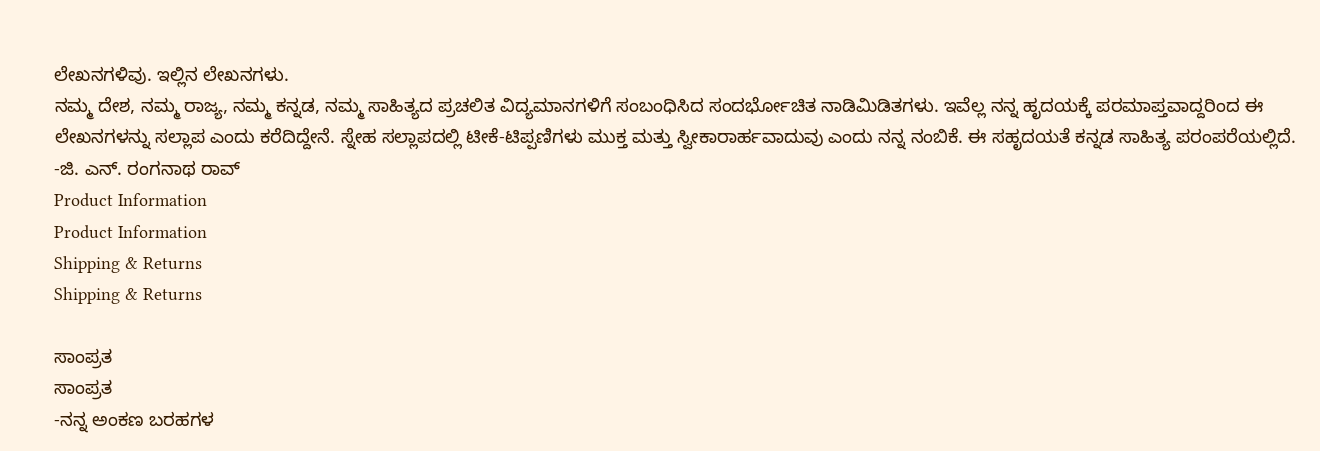ಲೇಖನಗಳಿವು. ಇಲ್ಲಿನ ಲೇಖನಗಳು.
ನಮ್ಮ ದೇಶ, ನಮ್ಮ ರಾಜ್ಯ, ನಮ್ಮ ಕನ್ನಡ, ನಮ್ಮ ಸಾಹಿತ್ಯದ ಪ್ರಚಲಿತ ವಿದ್ಯಮಾನಗಳಿಗೆ ಸಂಬಂಧಿಸಿದ ಸಂದರ್ಭೋಚಿತ ನಾಡಿಮಿಡಿತಗಳು. ಇವೆಲ್ಲ ನನ್ನ ಹೃದಯಕ್ಕೆ ಪರಮಾಪ್ತವಾದ್ದರಿಂದ ಈ ಲೇಖನಗಳನ್ನು ಸಲ್ಲಾಪ ಎಂದು ಕರೆದಿದ್ದೇನೆ. ಸ್ನೇಹ ಸಲ್ಲಾಪದಲ್ಲಿ ಟೀಕೆ-ಟಿಪ್ಪಣಿಗಳು ಮುಕ್ತ ಮತ್ತು ಸ್ವೀಕಾರಾರ್ಹವಾದುವು ಎಂದು ನನ್ನ ನಂಬಿಕೆ. ಈ ಸಹೃದಯತೆ ಕನ್ನಡ ಸಾಹಿತ್ಯ ಪರಂಪರೆಯಲ್ಲಿದೆ.
-ಜಿ. ಎನ್. ರಂಗನಾಥ ರಾವ್
Product Information
Product Information
Shipping & Returns
Shipping & Returns

ಸಾಂಪ್ರತ
ಸಾಂಪ್ರತ
-ನನ್ನ ಅಂಕಣ ಬರಹಗಳ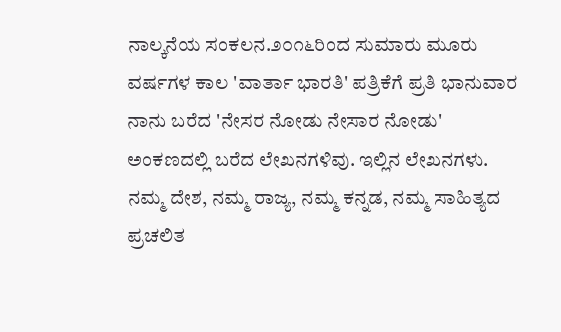ನಾಲ್ಕನೆಯ ಸಂಕಲನ.೨೦೧೬ರಿಂದ ಸುಮಾರು ಮೂರು ವರ್ಷಗಳ ಕಾಲ 'ವಾರ್ತಾ ಭಾರತಿ' ಪತ್ರಿಕೆಗೆ ಪ್ರತಿ ಭಾನುವಾರ ನಾನು ಬರೆದ 'ನೇಸರ ನೋಡು ನೇಸಾರ ನೋಡು' ಅಂಕಣದಲ್ಲಿ ಬರೆದ ಲೇಖನಗಳಿವು. ಇಲ್ಲಿನ ಲೇಖನಗಳು.
ನಮ್ಮ ದೇಶ, ನಮ್ಮ ರಾಜ್ಯ, ನಮ್ಮ ಕನ್ನಡ, ನಮ್ಮ ಸಾಹಿತ್ಯದ ಪ್ರಚಲಿತ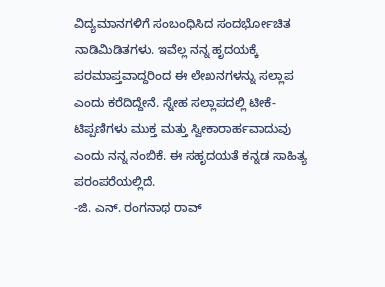ವಿದ್ಯಮಾನಗಳಿಗೆ ಸಂಬಂಧಿಸಿದ ಸಂದರ್ಭೋಚಿತ ನಾಡಿಮಿಡಿತಗಳು. ಇವೆಲ್ಲ ನನ್ನ ಹೃದಯಕ್ಕೆ ಪರಮಾಪ್ತವಾದ್ದರಿಂದ ಈ ಲೇಖನಗಳನ್ನು ಸಲ್ಲಾಪ ಎಂದು ಕರೆದಿದ್ದೇನೆ. ಸ್ನೇಹ ಸಲ್ಲಾಪದಲ್ಲಿ ಟೀಕೆ-ಟಿಪ್ಪಣಿಗಳು ಮುಕ್ತ ಮತ್ತು ಸ್ವೀಕಾರಾರ್ಹವಾದುವು ಎಂದು ನನ್ನ ನಂಬಿಕೆ. ಈ ಸಹೃದಯತೆ ಕನ್ನಡ ಸಾಹಿತ್ಯ ಪರಂಪರೆಯಲ್ಲಿದೆ.
-ಜಿ. ಎನ್. ರಂಗನಾಥ ರಾವ್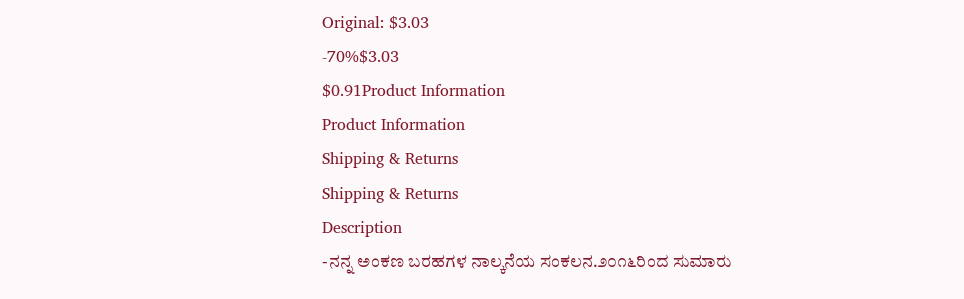Original: $3.03
-70%$3.03
$0.91Product Information
Product Information
Shipping & Returns
Shipping & Returns
Description
-ನನ್ನ ಅಂಕಣ ಬರಹಗಳ ನಾಲ್ಕನೆಯ ಸಂಕಲನ.೨೦೧೬ರಿಂದ ಸುಮಾರು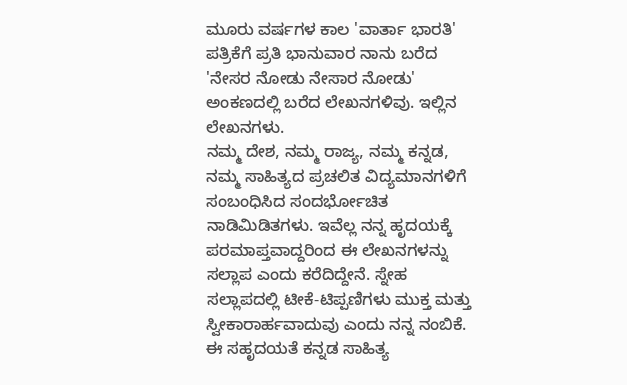ಮೂರು ವರ್ಷಗಳ ಕಾಲ 'ವಾರ್ತಾ ಭಾರತಿ' ಪತ್ರಿಕೆಗೆ ಪ್ರತಿ ಭಾನುವಾರ ನಾನು ಬರೆದ 'ನೇಸರ ನೋಡು ನೇಸಾರ ನೋಡು' ಅಂಕಣದಲ್ಲಿ ಬರೆದ ಲೇಖನಗಳಿವು. ಇಲ್ಲಿನ ಲೇಖನಗಳು.
ನಮ್ಮ ದೇಶ, ನಮ್ಮ ರಾಜ್ಯ, ನಮ್ಮ ಕನ್ನಡ, ನಮ್ಮ ಸಾಹಿತ್ಯದ ಪ್ರಚಲಿತ ವಿದ್ಯಮಾನಗಳಿಗೆ ಸಂಬಂಧಿಸಿದ ಸಂದರ್ಭೋಚಿತ ನಾಡಿಮಿಡಿತಗಳು. ಇವೆಲ್ಲ ನನ್ನ ಹೃದಯಕ್ಕೆ ಪರಮಾಪ್ತವಾದ್ದರಿಂದ ಈ ಲೇಖನಗಳನ್ನು ಸಲ್ಲಾಪ ಎಂದು ಕರೆದಿದ್ದೇನೆ. ಸ್ನೇಹ ಸಲ್ಲಾಪದಲ್ಲಿ ಟೀಕೆ-ಟಿಪ್ಪಣಿಗಳು ಮುಕ್ತ ಮತ್ತು ಸ್ವೀಕಾರಾರ್ಹವಾದುವು ಎಂದು ನನ್ನ ನಂಬಿಕೆ. ಈ ಸಹೃದಯತೆ ಕನ್ನಡ ಸಾಹಿತ್ಯ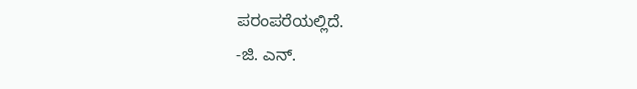ಪರಂಪರೆಯಲ್ಲಿದೆ.
-ಜಿ. ಎನ್.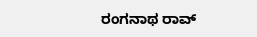ರಂಗನಾಥ ರಾವ್